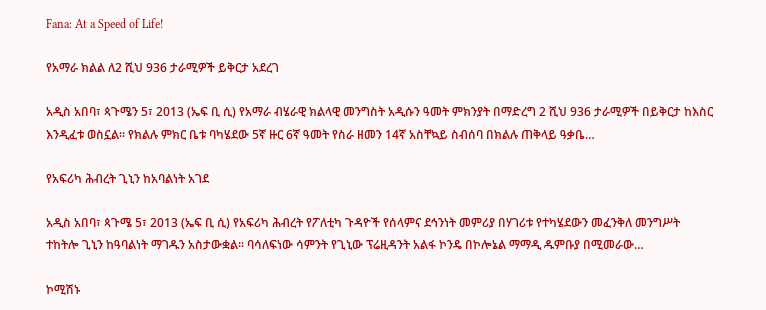Fana: At a Speed of Life!

የአማራ ክልል ለ2 ሺህ 936 ታራሚዎች ይቅርታ አደረገ

አዲስ አበባ፣ ጳጉሜን 5፣ 2013 (ኤፍ ቢ ሲ) የአማራ ብሄራዊ ክልላዊ መንግስት አዲሱን ዓመት ምክንያት በማድረግ 2 ሺህ 936 ታራሚዎች በይቅርታ ከእስር እንዲፈቱ ወስኗል፡፡ የክልሉ ምክር ቤቱ ባካሄደው 5ኛ ዙር 6ኛ ዓመት የስራ ዘመን 14ኛ አስቸኳይ ስብሰባ በክልሉ ጠቅላይ ዓቃቤ…

የአፍሪካ ሕብረት ጊኒን ከአባልነት አገደ

አዲስ አበባ፣ ጳጉሜ 5፣ 2013 (ኤፍ ቢ ሲ) የአፍሪካ ሕብረት የፖለቲካ ጉዳዮች የሰላምና ደኅንነት መምሪያ በሃገሪቱ የተካሄደውን መፈንቅለ መንግሥት ተከትሎ ጊኒን ከዓባልነት ማገዱን አስታውቋል፡፡ ባሳለፍነው ሳምንት የጊኒው ፕሬዚዳንት አልፋ ኮንዴ በኮሎኔል ማማዲ ዱምቡያ በሚመራው…

ኮሚሽኑ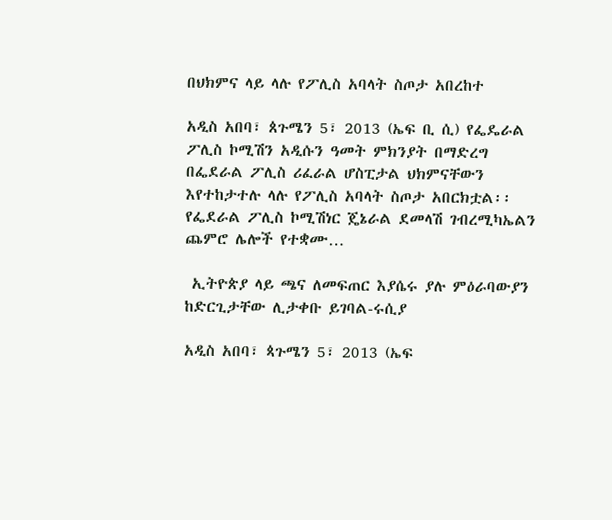በህክምና ላይ ላሉ የፖሊስ አባላት ስጦታ አበረከተ

አዲስ አበባ፣ ጰጉሜን 5፣ 2013 (ኤፍ ቢ ሲ) የፌዴራል ፖሊስ ኮሚሽን አዲሱን ዓመት ምክንያት በማድረግ በፌደራል ፖሊስ ሪፈራል ሆስፒታል ህክምናቸውን እየተከታተሉ ላሉ የፖሊስ አባላት ስጦታ አበርክቷል፡፡ የፌደራል ፖሊስ ኮሚሽነር ጄኔራል ደመላሽ ገብረሚካኤልን ጨምሮ ሌሎች የተቋሙ…

 ኢትዮጵያ ላይ ጫና ለመፍጠር እያሴሩ ያሉ ምዕራባውያን ከድርጊታቸው ሊታቀቡ ይገባል-ሩሲያ

አዲስ አበባ፣ ጳጉሜን 5፣ 2013 (ኤፍ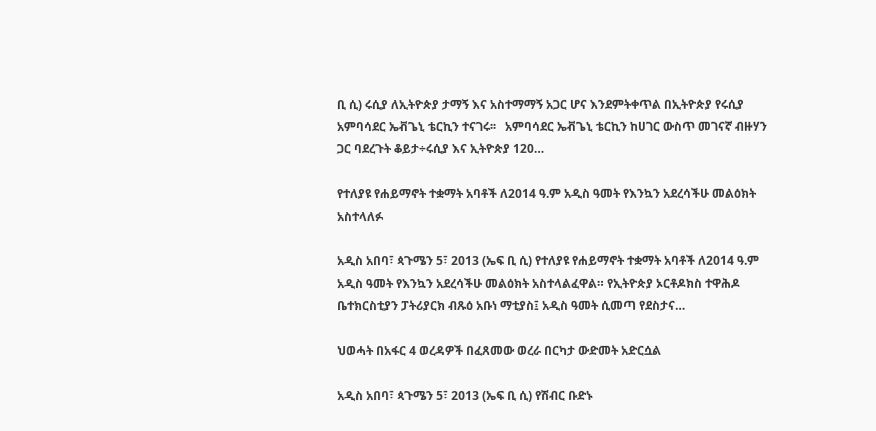ቢ ሲ) ሩሲያ ለኢትዮጵያ ታማኝ እና አስተማማኝ አጋር ሆና እንደምትቀጥል በኢትዮጵያ የሩሲያ አምባሳደር ኤቭጌኒ ቴርኪን ተናገሩ፡፡   አምባሳደር ኤቭጌኒ ቴርኪን ከሀገር ውስጥ መገናኛ ብዙሃን ጋር ባደረጉት ቆይታ÷ሩሲያ እና ኢትዮጵያ 120…

የተለያዩ የሐይማኖት ተቋማት አባቶች ለ2014 ዓ.ም አዲስ ዓመት የእንኳን አደረሳችሁ መልዕክት አስተላለፉ

አዲስ አበባ፣ ጳጉሜን 5፣ 2013 (ኤፍ ቢ ሲ) የተለያዩ የሐይማኖት ተቋማት አባቶች ለ2014 ዓ.ም አዲስ ዓመት የእንኳን አደረሳችሁ መልዕክት አስተላልፈዋል። የኢትዮጵያ ኦርቶዶክስ ተዋሕዶ ቤተክርስቲያን ፓትሪያርክ ብጹዕ አቡነ ማቲያስ፤ አዲስ ዓመት ሲመጣ የደስታና…

ህወሓት በአፋር 4 ወረዳዎች በፈጸመው ወረራ በርካታ ውድመት አድርሷል

አዲስ አበባ፣ ጳጉሜን 5፣ 2013 (ኤፍ ቢ ሲ) የሽብር ቡድኑ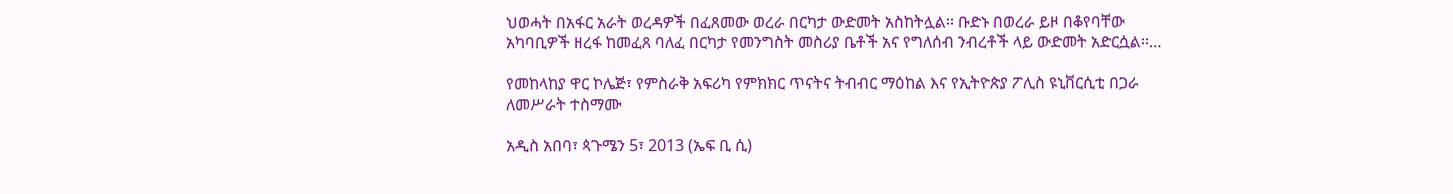ህወሓት በአፋር አራት ወረዳዎች በፈጸመው ወረራ በርካታ ውድመት አስከትሏል፡፡ ቡድኑ በወረራ ይዞ በቆየባቸው አካባቢዎች ዘረፋ ከመፈጸ ባለፈ በርካታ የመንግስት መስሪያ ቤቶች አና የግለሰብ ንብረቶች ላይ ውድመት አድርሷል፡፡…

የመከላከያ ዋር ኮሌጅ፣ የምስራቅ አፍሪካ የምክክር ጥናትና ትብብር ማዕከል እና የኢትዮጵያ ፖሊስ ዩኒቨርሲቲ በጋራ ለመሥራት ተስማሙ

አዲስ አበባ፣ ጳጉሜን 5፣ 2013 (ኤፍ ቢ ሲ)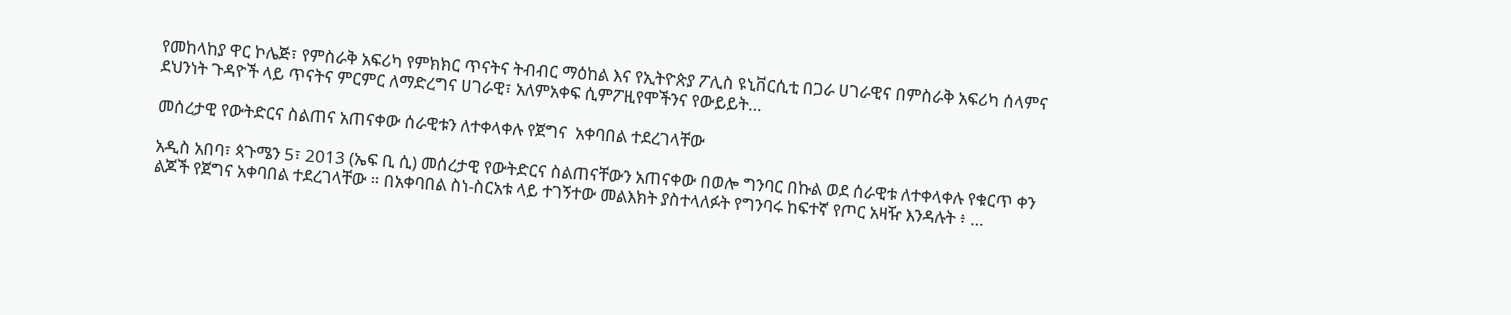የመከላከያ ዋር ኮሌጅ፣ የምስራቅ አፍሪካ የምክክር ጥናትና ትብብር ማዕከል እና የኢትዮጵያ ፖሊስ ዩኒቨርሲቲ በጋራ ሀገራዊና በምስራቅ አፍሪካ ሰላምና ደህንነት ጉዳዮች ላይ ጥናትና ምርምር ለማድረግና ሀገራዊ፣ አለምአቀፍ ሲምፖዚየሞችንና የውይይት…

መሰረታዊ የውትድርና ስልጠና አጠናቀው ሰራዊቱን ለተቀላቀሉ የጀግና  አቀባበል ተደረገላቸው

አዲስ አበባ፣ ጳጉሜን 5፣ 2013 (ኤፍ ቢ ሲ) መሰረታዊ የውትድርና ስልጠናቸውን አጠናቀው በወሎ ግንባር በኩል ወደ ሰራዊቱ ለተቀላቀሉ የቁርጥ ቀን ልጆች የጀግና አቀባበል ተደረገላቸው ። በአቀባበል ስነ-ስርአቱ ላይ ተገኝተው መልእክት ያስተላለፉት የግንባሩ ከፍተኛ የጦር አዛዥ እንዳሉት ፥ …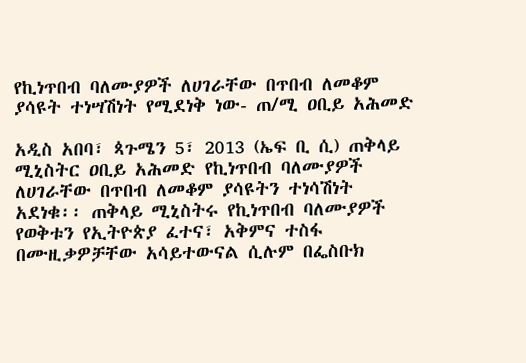የኪነጥበብ ባለሙያዎች ለሀገራቸው በጥበብ ለመቆም ያሳዩት ተነሣሽነት የሚደነቅ ነው- ጠ/ሚ ዐቢይ አሕመድ

አዲስ አበባ፣ ጳጉሜን 5፣ 2013 (ኤፍ ቢ ሲ) ጠቅላይ ሚኒስትር ዐቢይ አሕመድ የኪነጥበብ ባለሙያዎች ለሀገራቸው በጥበብ ለመቆም ያሳዩትን ተነሳሽነት አደነቁ፡፡ ጠቅላይ ሚኒስትሩ የኪነጥበብ ባለሙያዎች የወቅቱን የኢትዮጵያ ፈተና፣ አቅምና ተስፋ በሙዚቃዎቻቸው አሳይተውናል ሲሉም በፌስቡክ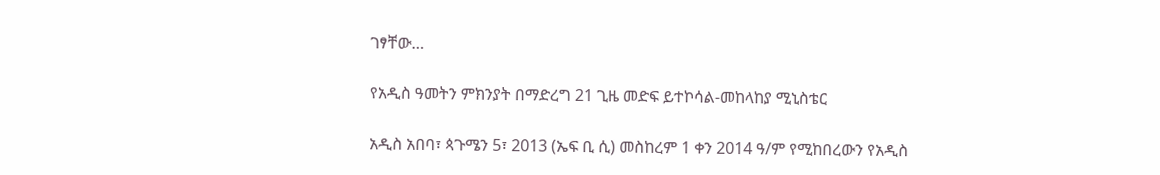ገፃቸው…

የአዲስ ዓመትን ምክንያት በማድረግ 21 ጊዜ መድፍ ይተኮሳል-መከላከያ ሚኒስቴር

አዲስ አበባ፣ ጳጉሜን 5፣ 2013 (ኤፍ ቢ ሲ) መስከረም 1 ቀን 2014 ዓ/ም የሚከበረውን የአዲስ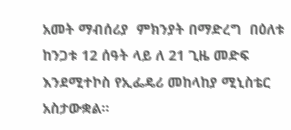አመት ማብሰሪያ  ምክንያት በማድረግ  በዕለቱ ከንጋቱ 12 ሰዓት ላይ ለ 21 ጊዜ መድፍ እንደሚተኮስ የኢፌዴሪ መከላከያ ሚኒስቴር አስታውቋል።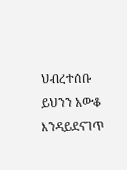ህብረተሰቡ ይህንን አውቆ እንዳይደናገጥ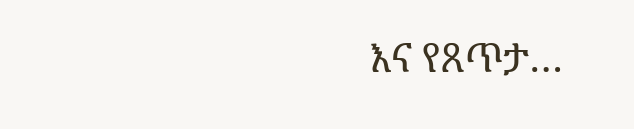እና የጸጥታ…